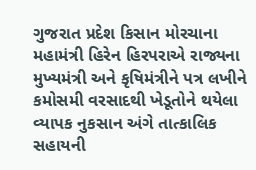ગુજરાત પ્રદેશ કિસાન મોરચાના મહામંત્રી હિરેન હિરપરાએ રાજ્યના મુખ્યમંત્રી અને કૃષિમંત્રીને પત્ર લખીને કમોસમી વરસાદથી ખેડૂતોને થયેલા વ્યાપક નુકસાન અંગે તાત્કાલિક સહાયની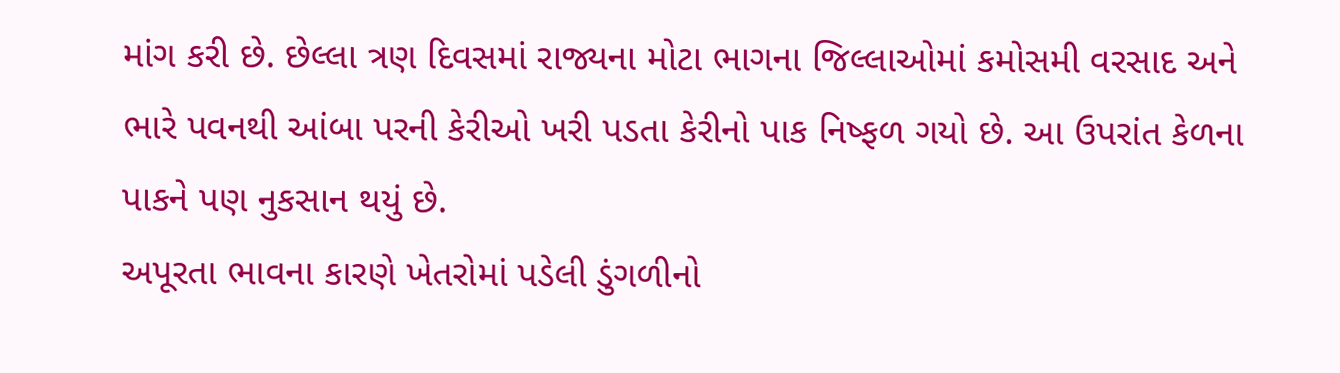માંગ કરી છે. છેલ્લા ત્રણ દિવસમાં રાજ્યના મોટા ભાગના જિલ્લાઓમાં કમોસમી વરસાદ અને ભારે પવનથી આંબા પરની કેરીઓ ખરી પડતા કેરીનો પાક નિષ્ફળ ગયો છે. આ ઉપરાંત કેળના પાકને પણ નુકસાન થયું છે.
અપૂરતા ભાવના કારણે ખેતરોમાં પડેલી ડુંગળીનો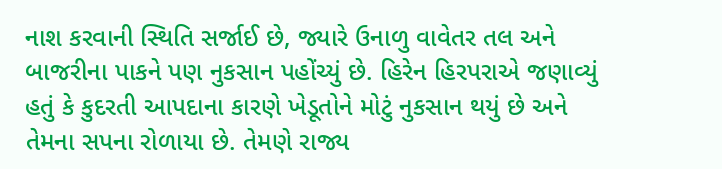નાશ કરવાની સ્થિતિ સર્જાઈ છે, જ્યારે ઉનાળુ વાવેતર તલ અને બાજરીના પાકને પણ નુકસાન પહોંચ્યું છે. હિરેન હિરપરાએ જણાવ્યું હતું કે કુદરતી આપદાના કારણે ખેડૂતોને મોટું નુકસાન થયું છે અને તેમના સપના રોળાયા છે. તેમણે રાજ્ય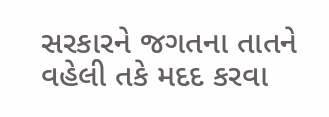સરકારને જગતના તાતને વહેલી તકે મદદ કરવા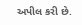અપીલ કરી છે.